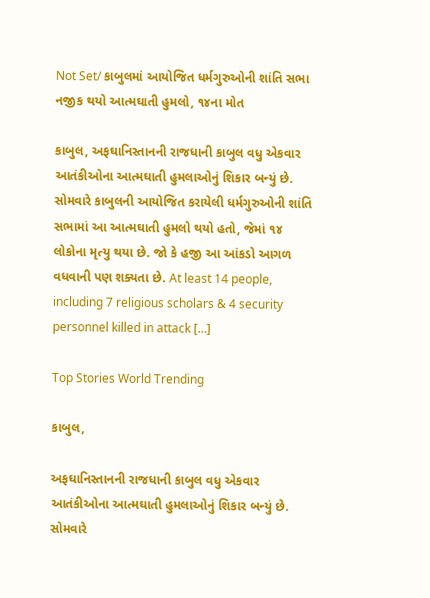Not Set/ કાબુલમાં આયોજિત ધર્મગુરુઓની શાંતિ સભા નજીક થયો આત્મઘાતી હુમલો, ૧૪ના મોત

કાબુલ, અફઘાનિસ્તાનની રાજધાની કાબુલ વધુ એકવાર આતંકીઓના આત્મઘાતી હુમલાઓનું શિકાર બન્યું છે. સોમવારે કાબુલની આયોજિત કરાયેલી ધર્મગુરુઓની શાંતિ સભામાં આ આત્મઘાતી હુમલો થયો હતો, જેમાં ૧૪ લોકોના મૃત્યુ થયા છે. જો કે હજી આ આંકડો આગળ વધવાની પણ શક્યતા છે. At least 14 people, including 7 religious scholars & 4 security personnel killed in attack […]

Top Stories World Trending

કાબુલ,

અફઘાનિસ્તાનની રાજધાની કાબુલ વધુ એકવાર આતંકીઓના આત્મઘાતી હુમલાઓનું શિકાર બન્યું છે. સોમવારે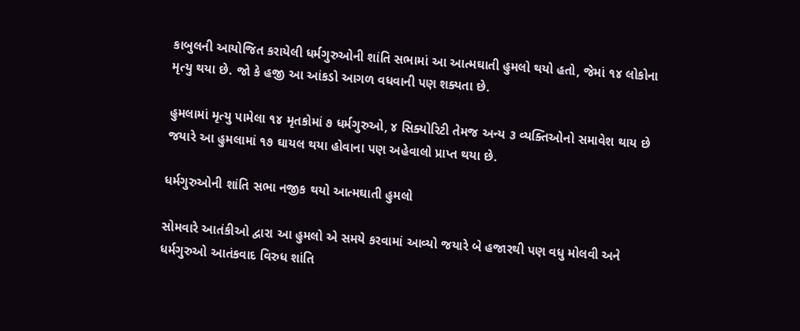કાબુલની આયોજિત કરાયેલી ધર્મગુરુઓની શાંતિ સભામાં આ આત્મઘાતી હુમલો થયો હતો, જેમાં ૧૪ લોકોના મૃત્યુ થયા છે. જો કે હજી આ આંકડો આગળ વધવાની પણ શક્યતા છે.

હુમલામાં મૃત્યુ પામેલા ૧૪ મૃતકોમાં ૭ ધર્મગુરુઓ, ૪ સિક્યોરિટી તેમજ અન્ય ૩ વ્યક્તિઓનો સમાવેશ થાય છે જયારે આ હુમલામાં ૧૭ ઘાયલ થયા હોવાના પણ અહેવાલો પ્રાપ્ત થયા છે.

ધર્મગુરુઓની શાંતિ સભા નજીક થયો આત્મઘાતી હુમલો

સોમવારે આતંકીઓ દ્વારા આ હુમલો એ સમયે કરવામાં આવ્યો જયારે બે હજારથી પણ વધુ મોલવી અને ધર્મગુરુઓ આતંકવાદ વિરુધ શાંતિ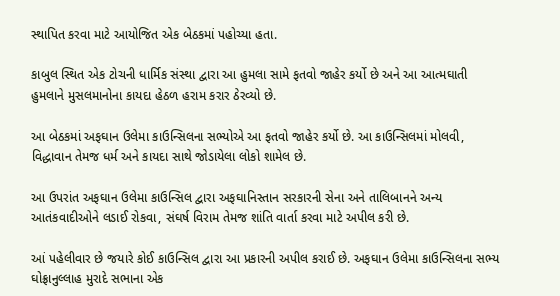સ્થાપિત કરવા માટે આયોજિત એક બેઠકમાં પહોચ્યા હતા.

કાબુલ સ્થિત એક ટોચની ધાર્મિક સંસ્થા દ્વારા આ હુમલા સામે ફતવો જાહેર કર્યો છે અને આ આત્મઘાતી હુમલાને મુસલમાનોના કાયદા હેઠળ હરામ કરાર ઠેરવ્યો છે.

આ બેઠકમાં અફઘાન ઉલેમા કાઉન્સિલના સભ્યોએ આ ફતવો જાહેર કર્યો છે. આ કાઉન્સિલમાં મોલવી, વિદ્ધાવાન તેમજ ધર્મ અને કાયદા સાથે જોડાયેલા લોકો શામેલ છે.

આ ઉપરાંત અફઘાન ઉલેમા કાઉન્સિલ દ્વારા અફઘાનિસ્તાન સરકારની સેના અને તાલિબાનને અન્ય આતંકવાદીઓને લડાઈ રોકવા, સંઘર્ષ વિરામ તેમજ શાંતિ વાર્તા કરવા માટે અપીલ કરી છે.

આં પહેલીવાર છે જયારે કોઈ કાઉન્સિલ દ્વારા આ પ્રકારની અપીલ કરાઈ છે. અફઘાન ઉલેમા કાઉન્સિલના સભ્ય ઘોફ્રાનુલ્લાહ મુરાદે સભાના એક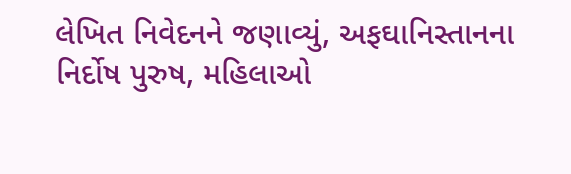લેખિત નિવેદનને જણાવ્યું, અફઘાનિસ્તાનના નિર્દોષ પુરુષ, મહિલાઓ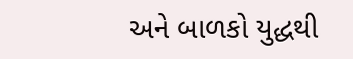અને બાળકો યુદ્ધથી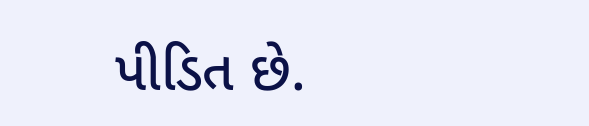પીડિત છે.